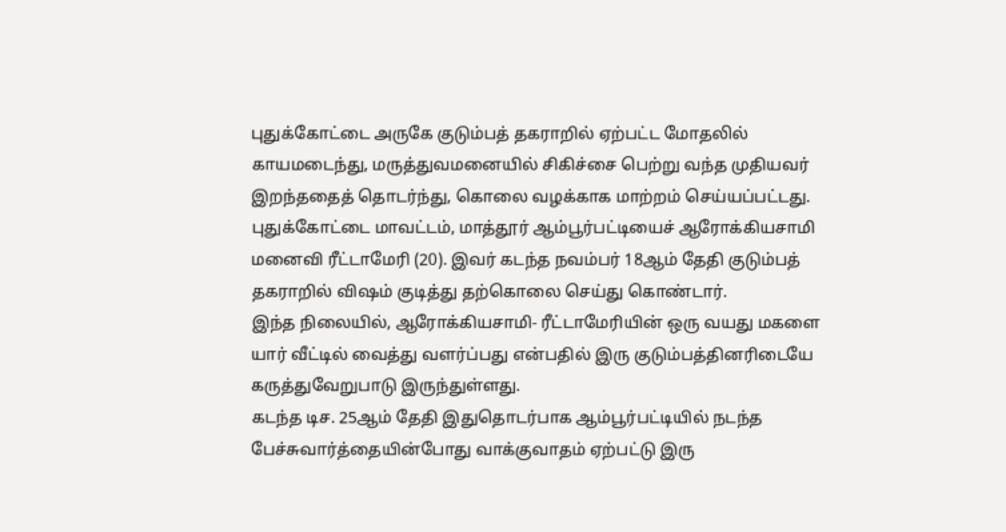புதுக்கோட்டை அருகே குடும்பத் தகராறில் ஏற்பட்ட மோதலில் காயமடைந்து, மருத்துவமனையில் சிகிச்சை பெற்று வந்த முதியவர் இறந்ததைத் தொடர்ந்து, கொலை வழக்காக மாற்றம் செய்யப்பட்டது.
புதுக்கோட்டை மாவட்டம், மாத்தூர் ஆம்பூர்பட்டியைச் ஆரோக்கியசாமி மனைவி ரீட்டாமேரி (20). இவர் கடந்த நவம்பர் 18ஆம் தேதி குடும்பத் தகராறில் விஷம் குடித்து தற்கொலை செய்து கொண்டார்.
இந்த நிலையில், ஆரோக்கியசாமி- ரீட்டாமேரியின் ஒரு வயது மகளை யார் வீட்டில் வைத்து வளர்ப்பது என்பதில் இரு குடும்பத்தினரிடையே கருத்துவேறுபாடு இருந்துள்ளது.
கடந்த டிச. 25ஆம் தேதி இதுதொடர்பாக ஆம்பூர்பட்டியில் நடந்த பேச்சுவார்த்தையின்போது வாக்குவாதம் ஏற்பட்டு இரு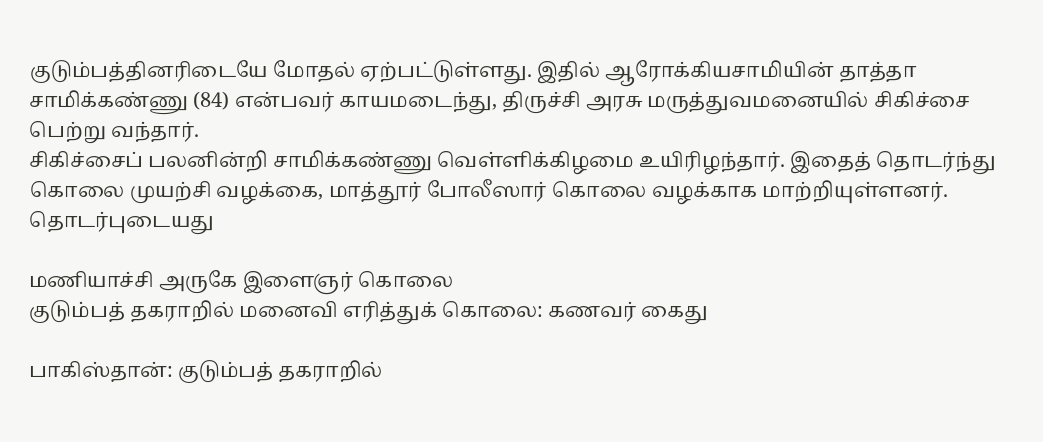குடும்பத்தினரிடையே மோதல் ஏற்பட்டுள்ளது. இதில் ஆரோக்கியசாமியின் தாத்தா சாமிக்கண்ணு (84) என்பவர் காயமடைந்து, திருச்சி அரசு மருத்துவமனையில் சிகிச்சை பெற்று வந்தார்.
சிகிச்சைப் பலனின்றி சாமிக்கண்ணு வெள்ளிக்கிழமை உயிரிழந்தார். இதைத் தொடர்ந்து கொலை முயற்சி வழக்கை, மாத்தூர் போலீஸார் கொலை வழக்காக மாற்றியுள்ளனர்.
தொடர்புடையது

மணியாச்சி அருகே இளைஞர் கொலை
குடும்பத் தகராறில் மனைவி எரித்துக் கொலை: கணவர் கைது

பாகிஸ்தான்: குடும்பத் தகராறில்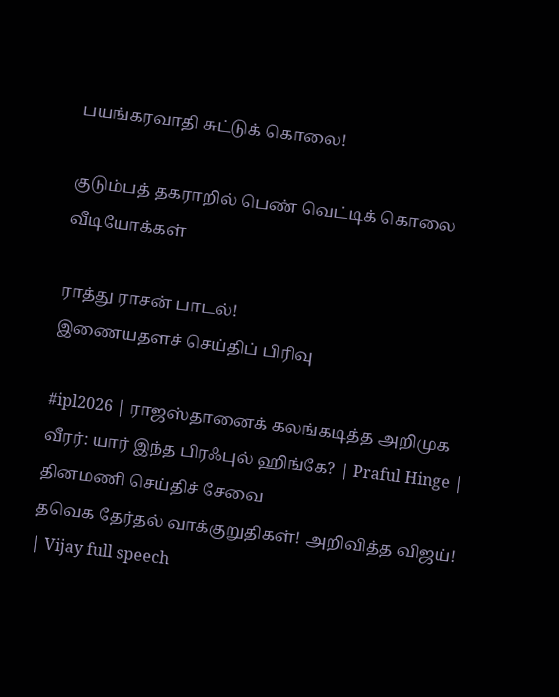பயங்கரவாதி சுட்டுக் கொலை!

குடும்பத் தகராறில் பெண் வெட்டிக் கொலை
வீடியோக்கள்

ராத்து ராசன் பாடல்!
இணையதளச் செய்திப் பிரிவு

#ipl2026 | ராஜஸ்தானைக் கலங்கடித்த அறிமுக வீரர்: யார் இந்த பிரஃபுல் ஹிங்கே? | Praful Hinge |
தினமணி செய்திச் சேவை
தவெக தேர்தல் வாக்குறுதிகள்! அறிவித்த விஜய்! | Vijay full speech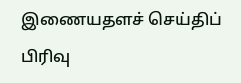இணையதளச் செய்திப் பிரிவு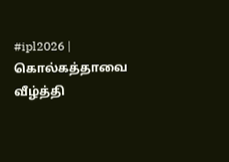#ipl2026 | கொல்கத்தாவை வீழ்த்தி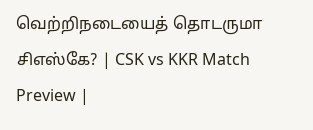வெற்றிநடையைத் தொடருமா சிஎஸ்கே? | CSK vs KKR Match Preview |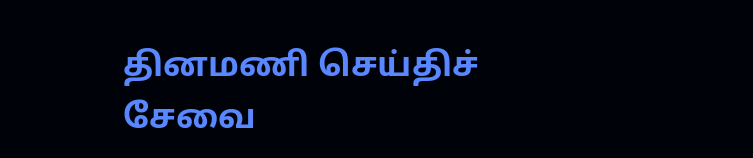தினமணி செய்திச் சேவை